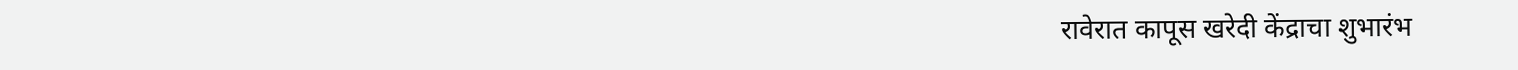रावेरात कापूस खरेदी केंद्राचा शुभारंभ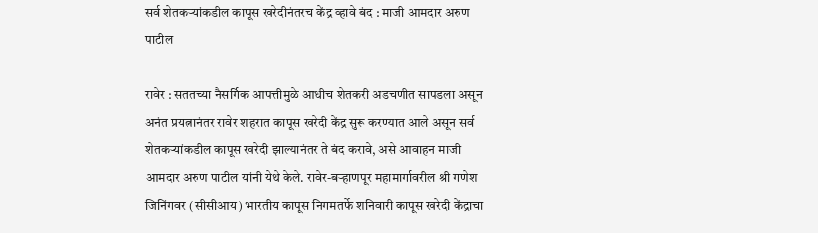सर्व शेतकर्‍यांकडील कापूस खरेदीनंतरच केंद्र व्हावे बंद : माजी आमदार अरुण पाटील

रावेर : सततच्या नैसर्गिक आपत्तीमुळे आधीच शेतकरी अडचणीत सापडला असून अनंत प्रयत्नानंतर रावेर शहरात कापूस खरेदी केंद्र सुरू करण्यात आले असून सर्व शेतकर्‍यांकडील कापूस खरेदी झाल्यानंतर ते बंद करावे, असे आवाहन माजी आमदार अरुण पाटील यांनी येथे केले. रावेर-बर्‍हाणपूर महामार्गावरील श्री गणेश जिनिंगवर (सीसीआय) भारतीय कापूस निगमतर्फे शनिवारी कापूस खरेदी केंद्राचा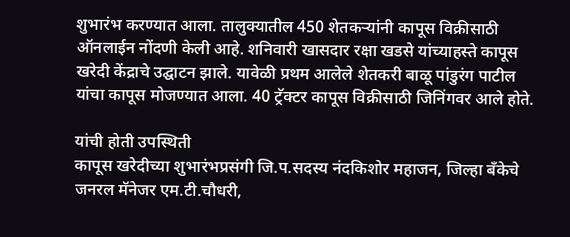शुभारंभ करण्यात आला. तालुक्यातील 450 शेतकर्‍यांनी कापूस विक्रीसाठी ऑनलाईन नोंदणी केली आहे. शनिवारी खासदार रक्षा खडसे यांच्याहस्ते कापूस खरेदी केंद्राचे उद्घाटन झाले. यावेळी प्रथम आलेले शेतकरी बाळू पांडुरंग पाटील यांचा कापूस मोजण्यात आला. 40 ट्रॅक्टर कापूस विक्रीसाठी जिनिंगवर आले होते.

यांची होती उपस्थिती
कापूस खरेदीच्या शुभारंभप्रसंगी जि.प.सदस्य नंदकिशोर महाजन, जिल्हा बँकेचे जनरल मॅनेजर एम.टी.चौधरी,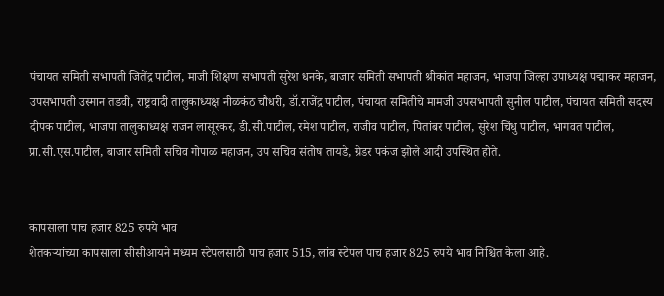पंचायत समिती सभापती जितेंद्र पाटील, माजी शिक्षण सभापती सुरेश धनके, बाजार समिती सभापती श्रीकांत महाजन, भाजपा जिल्हा उपाध्यक्ष पद्माकर महाजन, उपसभापती उस्मान तडवी, राष्ट्रवादी तालुकाध्यक्ष नीळकंठ चौधरी, डॉ.राजेंद्र पाटील, पंचायत समितीचे मामजी उपसभापती सुनील पाटील, पंचायत समिती सदस्य दीपक पाटील, भाजपा तालुकाध्यक्ष राजन लासूरकर, डी.सी.पाटील, रमेश पाटील, राजीव पाटील, पितांबर पाटील, सुरेश चिंधु पाटील, भागवत पाटील, प्रा.सी.एस.पाटील, बाजार समिती सचिव गोपाळ महाजन, उप सचिव संतोष तायडे, ग्रेडर पकंज झोले आदी उपस्थित होते.


कापसाला पाच हजार 825 रुपये भाव
शेतकर्‍यांच्या कापसाला सीसीआयने मध्यम स्टेपलसाठी पाच हजार 515, लांब स्टेपल पाच हजार 825 रुपये भाव निश्चित केला आहे.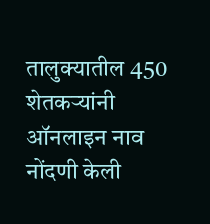तालुक्यातील 450 शेतकर्‍यांनी ऑनलाइन नाव नोंदणी केली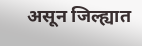असून जिल्ह्यात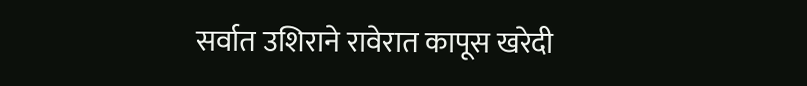सर्वात उशिराने रावेरात कापूस खरेदी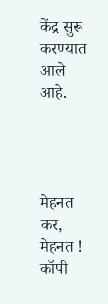केंद्र सुरू करण्यात आले आहे.




मेहनत कर, मेहनत ! कॉपी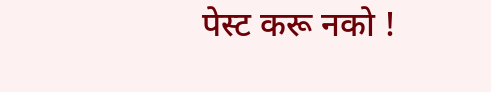पेस्ट करू नको !